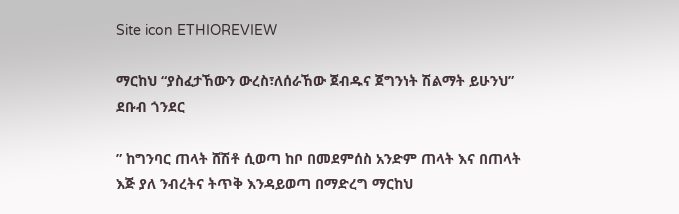Site icon ETHIOREVIEW

ማርከህ “ያስፈታኸውን ውረስ፣ለሰራኸው ጀብዱና ጀግንነት ሽልማት ይሁንህ” ደቡብ ጎንደር

” ከግንባር ጠላት ሸሽቶ ሲወጣ ከቦ በመደምሰስ አንድም ጠላት እና በጠላት እጅ ያለ ንብረትና ትጥቅ እንዳይወጣ በማድረግ ማርከህ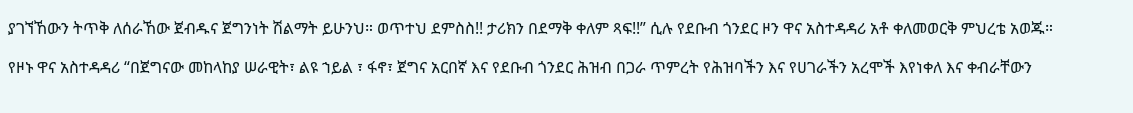ያገኘኸውን ትጥቅ ለሰራኸው ጀብዱና ጀግንነት ሽልማት ይሁንህ። ወጥተህ ደምስስ!! ታሪክን በደማቅ ቀለም ጻፍ!!” ሲሉ የደቡብ ጎንደር ዞን ዋና አስተዳዳሪ አቶ ቀለመወርቅ ምህረቴ አወጁ።

የዞኑ ዋና አስተዳዳሪ “በጀግናው መከላከያ ሠራዊት፣ ልዩ ኀይል ፣ ፋኖ፣ ጀግና አርበኛ እና የደቡብ ጎንደር ሕዝብ በጋራ ጥምረት የሕዝባችን እና የሀገራችን አረሞች እየነቀለ እና ቀብራቸውን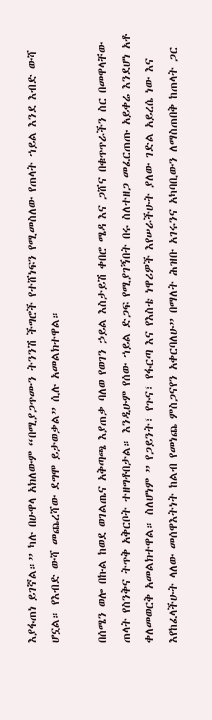እያፋጠነ ይገኛል።” ካሉ በሁዋላ አክለውም “በሚያጋጥሙን ትንንሽ ችግሮች የተሸነፍን የሚመስለው የጠላት ኀይል እንደ እብድ ውሻ ሆኗል። የእብድ ውሻ መጨረሻው ደግሞ ይታወቃል” ሲሉ አመልክተዋል።

በሰሜን ወሎ በኩል ከወደ ወገልጤና አቅጣጫ እያጠቃ ባለወ የወገን ኃይል እስታይሽ ቀበሮ ሜዳ እና ጋሸና በቁጥጥራችን ስር በመዋላቸው ጠላት የስንቅና ትጥቅ አቅርቦት ተዘግቶበታል። እንዲሁም የሰው ኀይል ድጋፍ የሚያገኝበት በሩ ስለተዘጋ መፈርጠጡ አይቀሬ እንደሆነ አቶ ቀለመወርቅ አመልክተዋል። ስለሆነም ” የጋይንት፣ የጉና፣ የፋርጣ እና የእስቴ ነዋሪዎች እየሠራችሁት ያለው ገድል አይረሴ ነው እና እየከፈላችሁት ላለው መሰዋእትነት ከልብ የመነጨ ምስጋናየን አቀርባለሁ” በማለት ሕዝቡ አገሩንና አካባቢውን ለማስጠበቅ ከጠላት ጋር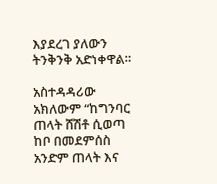እያደረገ ያለውን ትንቅንቅ አድነቀዋል።

አስተዳዳሪው አክለውም “ከግንባር ጠላት ሸሽቶ ሲወጣ ከቦ በመደምሰስ አንድም ጠላት እና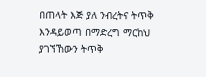በጠላት እጅ ያለ ንብረትና ትጥቅ እንዳይወጣ በማድረግ ማርከህ ያገኘኸውን ትጥቅ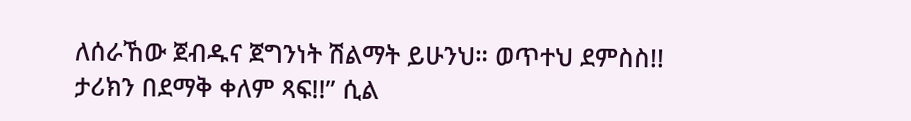ለሰራኸው ጀብዱና ጀግንነት ሽልማት ይሁንህ። ወጥተህ ደምስስ!! ታሪክን በደማቅ ቀለም ጻፍ!!” ሲል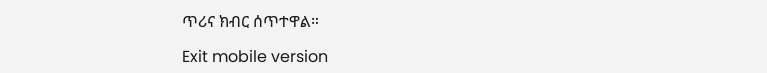ጥሪና ክብር ሰጥተዋል።

Exit mobile version